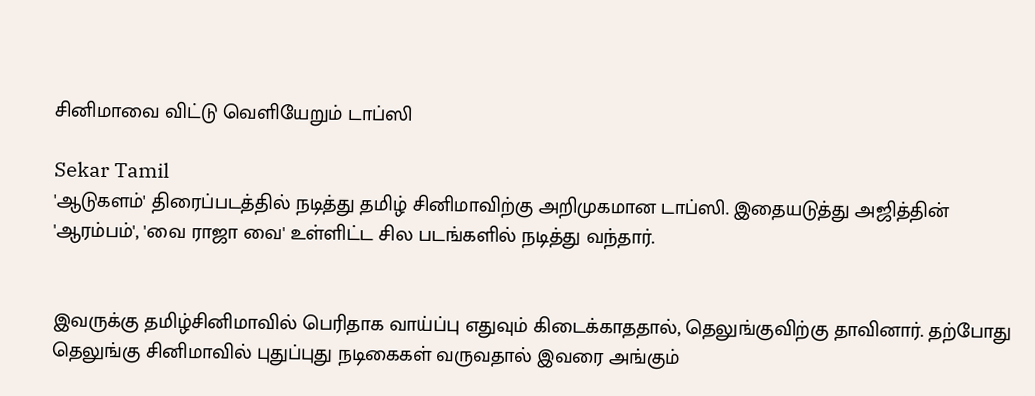சினிமாவை விட்டு வெளியேறும் டாப்ஸி

Sekar Tamil
'ஆடுகளம்' திரைப்படத்தில் நடித்து தமிழ் சினிமாவிற்கு அறிமுகமான டாப்ஸி. இதையடுத்து அஜித்தின் 'ஆரம்பம்', 'வை ராஜா வை' உள்ளிட்ட சில படங்களில் நடித்து வந்தார்.


இவருக்கு தமிழ்சினிமாவில் பெரிதாக வாய்ப்பு எதுவும் கிடைக்காததால், தெலுங்குவிற்கு தாவினார். தற்போது தெலுங்கு சினிமாவில் புதுப்புது நடிகைகள் வருவதால் இவரை அங்கும்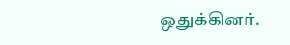ஒதுக்கினர்.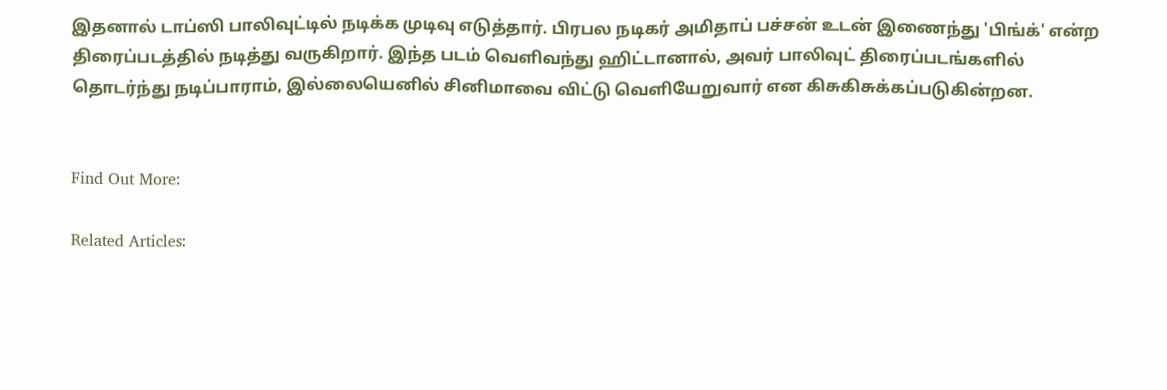இதனால் டாப்ஸி பாலிவுட்டில் நடிக்க முடிவு எடுத்தார். பிரபல நடிகர் அமிதாப் பச்சன் உடன் இணைந்து 'பிங்க்' என்ற திரைப்படத்தில் நடித்து வருகிறார். இந்த படம் வெளிவந்து ஹிட்டானால், அவர் பாலிவுட் திரைப்படங்களில் தொடர்ந்து நடிப்பாராம், இல்லையெனில் சினிமாவை விட்டு வெளியேறுவார் என கிசுகிசுக்கப்படுகின்றன.


Find Out More:

Related Articles: